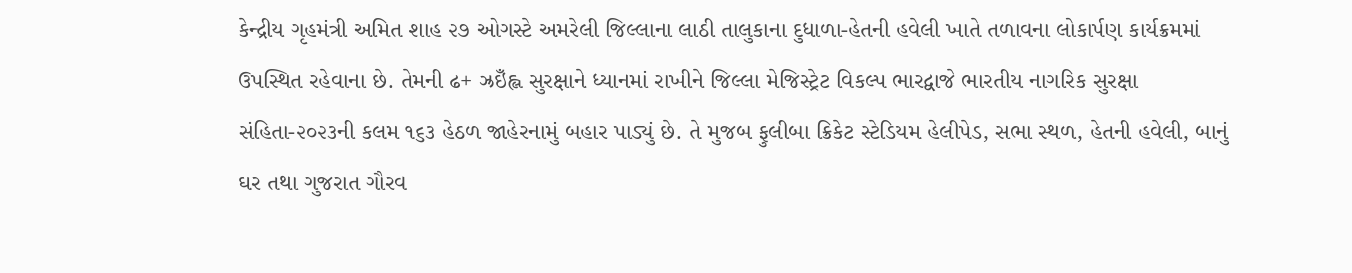કેન્દ્રીય ગૃહમંત્રી અમિત શાહ ૨૭ ઓગસ્ટે અમરેલી જિલ્લાના લાઠી તાલુકાના દુધાળા-હેતની હવેલી ખાતે તળાવના લોકાર્પણ કાર્યક્રમમાં ઉપસ્થિત રહેવાના છે. તેમની ઢ+ ઝ્રઇઁહ્લ સુરક્ષાને ધ્યાનમાં રાખીને જિલ્લા મેજિસ્ટ્રેટ વિકલ્પ ભારદ્વાજે ભારતીય નાગરિક સુરક્ષા સંહિતા-૨૦૨૩ની કલમ ૧૬૩ હેઠળ જાહેરનામું બહાર પાડ્યું છે. તે મુજબ ફુલીબા ક્રિકેટ સ્ટેડિયમ હેલીપેડ, સભા સ્થળ, હેતની હવેલી, બાનું ઘર તથા ગુજરાત ગૌરવ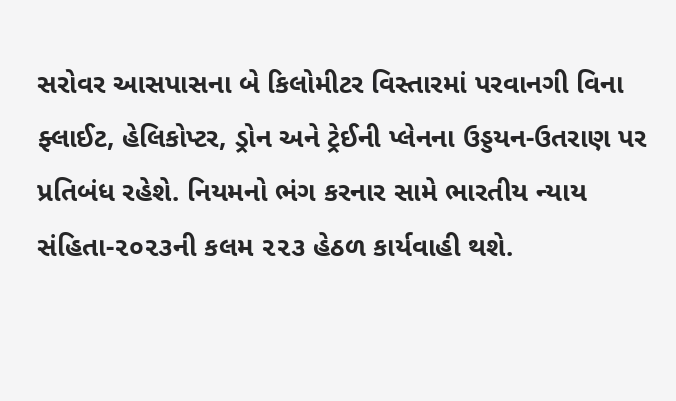સરોવર આસપાસના બે કિલોમીટર વિસ્તારમાં પરવાનગી વિના ફ્લાઈટ, હેલિકોપ્ટર, ડ્રોન અને ટ્રેઈની પ્લેનના ઉડ્ડયન-ઉતરાણ પર પ્રતિબંધ રહેશે. નિયમનો ભંગ કરનાર સામે ભારતીય ન્યાય સંહિતા-૨૦૨૩ની કલમ ૨૨૩ હેઠળ કાર્યવાહી થશે.